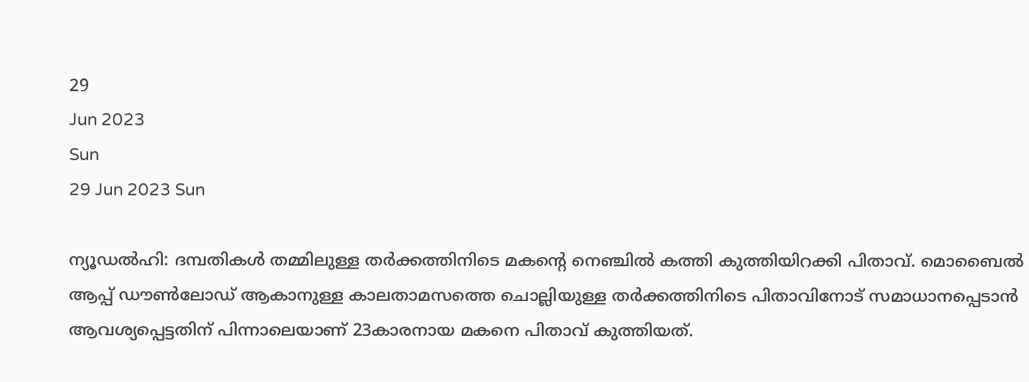29
Jun 2023
Sun
29 Jun 2023 Sun

ന്യൂഡല്‍ഹി: ദമ്പതികള്‍ തമ്മിലുള്ള തര്‍ക്കത്തിനിടെ മകന്റെ നെഞ്ചില്‍ കത്തി കുത്തിയിറക്കി പിതാവ്. മൊബൈല്‍ ആപ്പ് ഡൗൺലോഡ് ആകാനുള്ള കാലതാമസത്തെ ചൊല്ലിയുള്ള തര്‍ക്കത്തിനിടെ പിതാവിനോട് സമാധാനപ്പെടാന്‍ ആവശ്യപ്പെട്ടതിന് പിന്നാലെയാണ് 23കാരനായ മകനെ പിതാവ് കുത്തിയത്.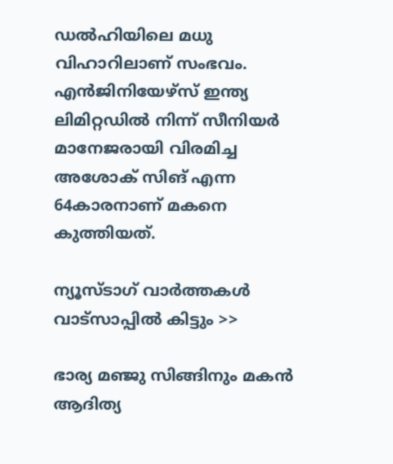ഡല്‍ഹിയിലെ മധു വിഹാറിലാണ് സംഭവം. എന്‍ജിനിയേഴ്സ് ഇന്ത്യ ലിമിറ്റഡില്‍ നിന്ന് സീനിയര്‍ മാനേജരായി വിരമിച്ച അശോക് സിങ് എന്ന 64കാരനാണ് മകനെ കുത്തിയത്.

ന്യൂസ്ടാഗ് വാര്‍ത്തകള്‍ വാട്‌സാപ്പില്‍ കിട്ടും >>

ഭാര്യ മഞ്ജു സിങ്ങിനും മകന്‍ ആദിത്യ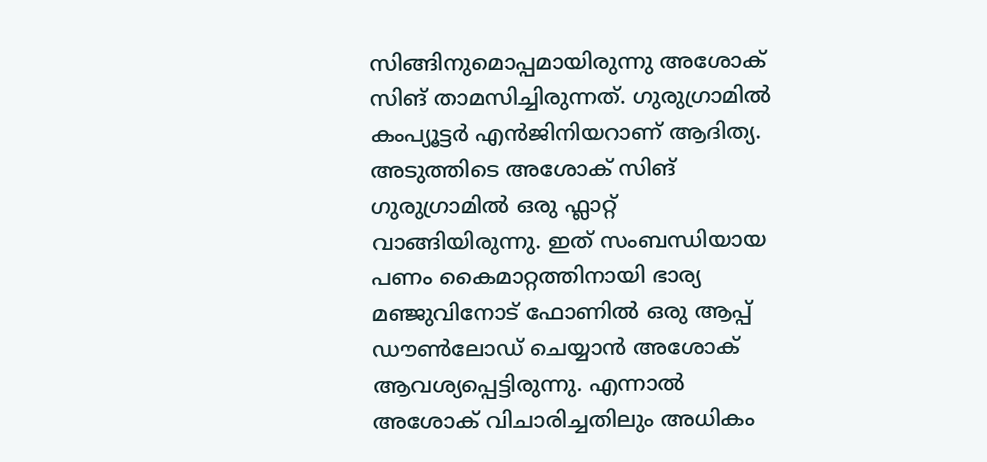സിങ്ങിനുമൊപ്പമായിരുന്നു അശോക് സിങ് താമസിച്ചിരുന്നത്. ഗുരുഗ്രാമില്‍ കംപ്യൂട്ടര്‍ എന്‍ജിനിയറാണ് ആദിത്യ. അടുത്തിടെ അശോക് സിങ് ഗുരുഗ്രാമില്‍ ഒരു ഫ്ലാറ്റ് വാങ്ങിയിരുന്നു. ഇത് സംബന്ധിയായ പണം കൈമാറ്റത്തിനായി ഭാര്യ മഞ്ജുവിനോട് ഫോണില്‍ ഒരു ആപ്പ് ഡൗൺലോഡ് ചെയ്യാന്‍ അശോക് ആവശ്യപ്പെട്ടിരുന്നു. എന്നാല്‍ അശോക് വിചാരിച്ചതിലും അധികം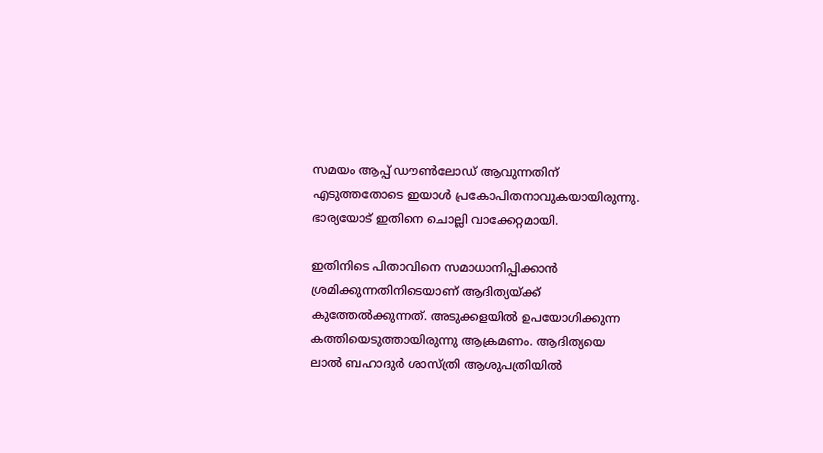സമയം ആപ്പ് ഡൗണ്‍ലോഡ് ആവുന്നതിന് എടുത്തതോടെ ഇയാള്‍ പ്രകോപിതനാവുകയായിരുന്നു. ഭാര്യയോട് ഇതിനെ ചൊല്ലി വാക്കേറ്റമായി.

ഇതിനിടെ പിതാവിനെ സമാധാനിപ്പിക്കാന്‍ ശ്രമിക്കുന്നതിനിടെയാണ് ആദിത്യയ്ക്ക് കുത്തേല്‍ക്കുന്നത്. അടുക്കളയില്‍ ഉപയോഗിക്കുന്ന കത്തിയെടുത്തായിരുന്നു ആക്രമണം. ആദിത്യയെ ലാല്‍ ബഹാദുര്‍ ശാസ്ത്രി ആശുപത്രിയില്‍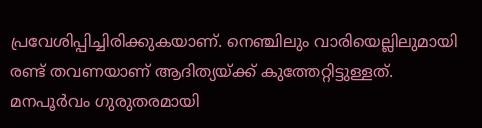പ്രവേശിപ്പിച്ചിരിക്കുകയാണ്. നെഞ്ചിലും വാരിയെല്ലിലുമായി രണ്ട് തവണയാണ് ആദിത്യയ്ക്ക് കുത്തേറ്റിട്ടുള്ളത്. മനപൂര്‍വം ഗുരുതരമായി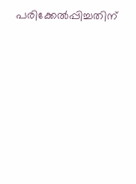പരിക്കേല്‍പ്പിച്ചതിന്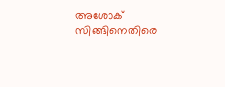അശോക് സിങ്ങിനെതിരെ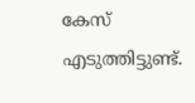കേസ് എടുത്തിട്ടുണ്ട്.